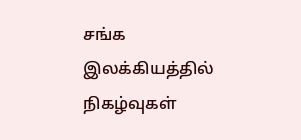சங்க இலக்கியத்தில் நிகழ்வுகள்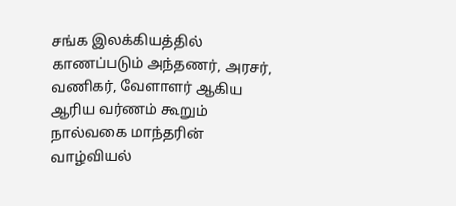சங்க இலக்கியத்தில் காணப்படும் அந்தணர், அரசர், வணிகர், வேளாளர் ஆகிய ஆரிய வர்ணம் கூறும் நால்வகை மாந்தரின் வாழ்வியல்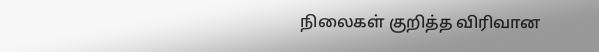நிலைகள் குறித்த விரிவான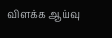விளக்க ஆய்வு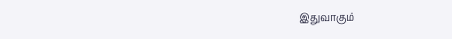இதுவாகும்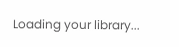Loading your library...